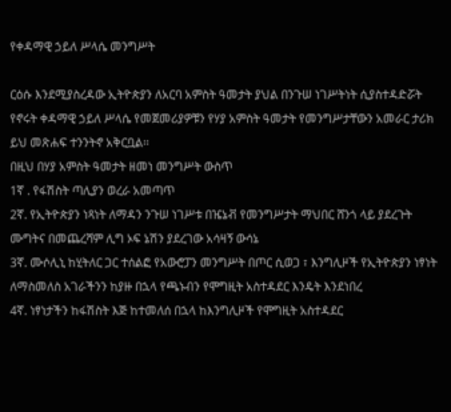የቀዳማዊ ኃይለ ሥላሴ መንግሥት

ርዕሱ እንደሚያስረዳው ኢትዮጵያን ለአርባ አምስት ዓመታት ያህል በንጉሠ ነገሥትነት ሲያስተዳድሯት የኖሩት ቀዳማዊ ኃይለ ሥላሴ የመጀመሪያዎቹን የሃያ አምስት ዓመታት የመንግሥታቸውን አመራር ታሪክ ይህ መጽሐፍ ተንንትኖ አቅርቧል፡፡
በዚህ በሃያ አምስት ዓመታት ዘመነ መንግሥት ውስጥ
1ኛ . የፋሽስት ጣሊያን ወረራ አመጣጥ
2ኛ. የኢትዮጵያን ነጻነት ለማዳን ንጉሠ ነገሥቱ በዤኔቭ የመንግሥታት ማህበር ሸንጎ ላይ ያደረጉት ሙግትና በመጨረሻም ሊግ ኦፍ ኔሽን ያደረገው አሳዛኝ ውሳኔ
3ኛ. ሙሶሊኒ ከሂትለር ጋር ተሰልፎ የአውሮፓን መንግሥት በጦር ሲወጋ ፣ እንግሊዞች የኢትዮጵያን ነፃነት ለማስመለስ አገራችንን ከያዙ በኋላ የጫኑብን የሞግዚት አስተዳደር እንዴት እንደነበረ
4ኛ. ነፃነታችን ከፋሽስት እጅ ከተመለሰ በኋላ ከእንግሊዞች የሞግዚት አስተዳደር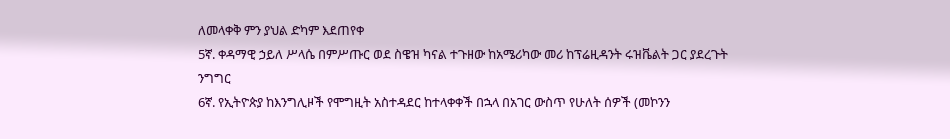ለመላቀቅ ምን ያህል ድካም እደጠየቀ
5ኛ. ቀዳማዊ ኃይለ ሥላሴ በምሥጡር ወደ ስዌዝ ካናል ተጉዘው ከአሜሪካው መሪ ከፕሬዚዳንት ሩዝቬልት ጋር ያደረጉት ንግግር
6ኛ. የኢትዮጵያ ከእንግሊዞች የሞግዚት አስተዳደር ከተላቀቀች በኋላ በአገር ውስጥ የሁለት ሰዎች (መኮንን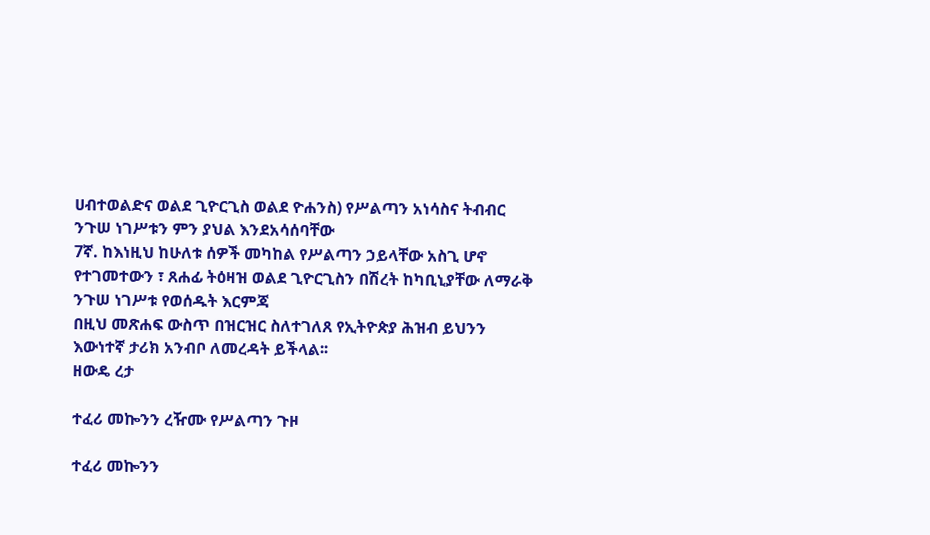ሀብተወልድና ወልደ ጊዮርጊስ ወልደ ዮሐንስ) የሥልጣን አነሳስና ትብብር ንጉሠ ነገሥቱን ምን ያህል እንደአሳሰባቸው
7ኛ. ከእነዚህ ከሁለቱ ሰዎች መካከል የሥልጣን ኃይላቸው አስጊ ሆኖ የተገመተውን ፣ ጸሐፊ ትዕዛዝ ወልደ ጊዮርጊስን በሽረት ከካቢኒያቸው ለማራቅ ንጉሠ ነገሥቱ የወሰዱት እርምጃ
በዚህ መጽሐፍ ውስጥ በዝርዝር ስለተገለጸ የኢትዮጵያ ሕዝብ ይህንን እውነተኛ ታሪክ አንብቦ ለመረዳት ይችላል፡፡
ዘውዴ ረታ

ተፈሪ መኰንን ረዥሙ የሥልጣን ጉዞ

ተፈሪ መኰንን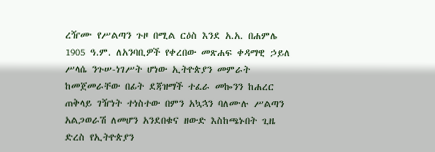ረዥሙ የሥልጣን ጉዞ በሚል ርዕስ እንደ አ.አ. በሐምሌ 1905 ዓ.ም. ለአንባቢዎች የቀረበው መጽሐፍ ቀዳማዊ ኃይለ ሥላሴ ንጉሠ-ነገሥት ሆነው ኢትዮጵያን መምራት ከመጀመራቸው በፊት ደጃዝማች ተፈራ መኰንን ከሐረር ጠቅላይ ገዥነት ተነስተው በምን አኳኋን ባለሙሉ ሥልጣን አልጋወራሽ ለመሆን አንደበቁና ዘውድ እስከጫኑበት ጊዜ ድረስ የኢትዮጵያን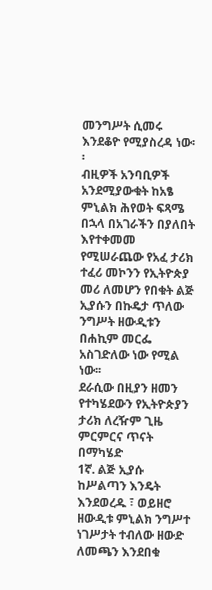መንግሥት ሲመሩ እንደቆዮ የሚያስረዳ ነው፡፡
ብዚዎች አንባቢዎች አንደሚያውቁት ከአፄ ምኒልክ ሕየወት ፍጻሜ በኋላ በአገራችን በያለበት እየተቀመመ የሚሠራጨው የአፈ ታሪክ ተፈሪ መኮንን የኢትዮጵያ መሪ ለመሆን የበቁት ልጅ ኢያሱን በኩዴታ ጥለው ንግሥት ዘውዲቱን በሐኪም መርፌ አስገድለው ነው የሚል ነው፡፡
ደራሲው በዚያን ዘመን የተካሄደውን የኢትዮጵያን ታሪክ ለረዥም ጊዜ ምርምርና ጥናት በማካሄድ
1ኛ. ልጅ ኢያሱ ከሥልጣን እንዴት እንደወረዱ ፣ ወይዘሮ ዘውዲቱ ምኒልክ ንግሥተ ነገሥታት ተብለው ዘውድ ለመጫን እንደበቁ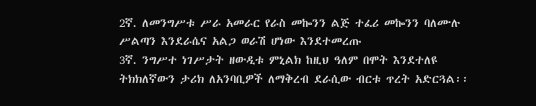2ኛ. ለመንግሥቱ ሥራ አመራር የራስ መኰንን ልጅ ተፈሪ መኰንን ባለሙሉ ሥልጣን እንደራሴና አልጋ ወራሽ ሆነው እንደተመረጡ
3ኛ. ንግሥተ ነገሥታት ዘውዲቱ ምኒልክ ከዚህ ዓለም በሞት እንደተለዩ ትክክለኛውን ታሪክ ለአንባቢዎች ለማቅረብ ደራሲው ብርቱ ጥረት አድርጓል፡፡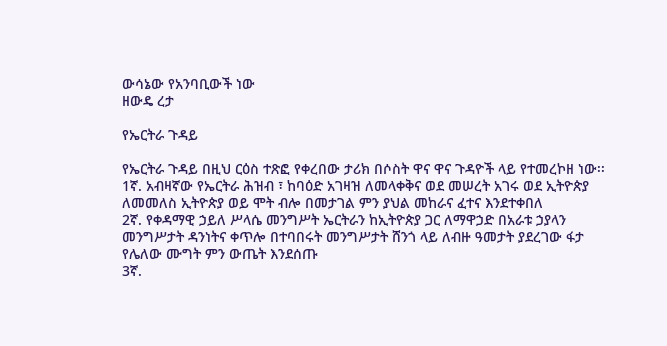ውሳኔው የአንባቢውች ነው
ዘውዴ ረታ

የኤርትራ ጉዳይ

የኤርትራ ጉዳይ በዚህ ርዕስ ተጽፎ የቀረበው ታሪክ በሶስት ዋና ዋና ጉዳዮች ላይ የተመረኮዘ ነው፡፡
1ኛ. አብዛኛው የኤርትራ ሕዝብ ፣ ከባዕድ አገዛዝ ለመላቀቅና ወደ መሠረት አገሩ ወደ ኢትዮጵያ ለመመለስ ኢትዮጵያ ወይ ሞት ብሎ በመታገል ምን ያህል መከራና ፈተና እንደተቀበለ
2ኛ. የቀዳማዊ ኃይለ ሥላሴ መንግሥት ኤርትራን ከኢትዮጵያ ጋር ለማዋኃድ በአራቱ ኃያላን መንግሥታት ዳንነትና ቀጥሎ በተባበሩት መንግሥታት ሸንጎ ላይ ለብዙ ዓመታት ያደረገው ፋታ የሌለው ሙግት ምን ውጤት እንደሰጡ
3ኛ.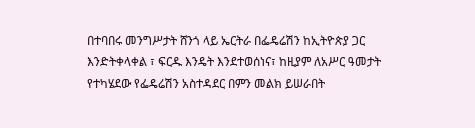በተባበሩ መንግሥታት ሸንጎ ላይ ኤርትራ በፌዴሬሽን ከኢትዮጵያ ጋር እንድትቀላቀል ፣ ፍርዱ እንዴት እንደተወሰነና፣ ከዚያም ለአሥር ዓመታት የተካሄደው የፌዴሬሽን አስተዳደር በምን መልክ ይሠራበት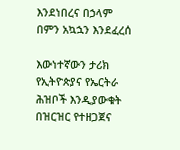እንደነበረና በኃላም በምን አኳኋን እንደፈረሰ

እውነተኛውን ታሪክ የኢትዮጵያና የኤርትራ ሕዝቦች እንዲያውቁት በዝርዝር የተዘጋጀና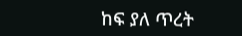ከፍ ያለ ጥረት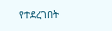የተደረገበት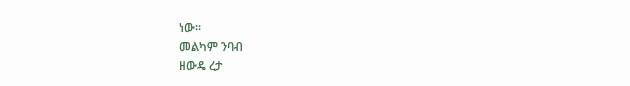ነው፡፡
መልካም ንባብ
ዘውዴ ረታ